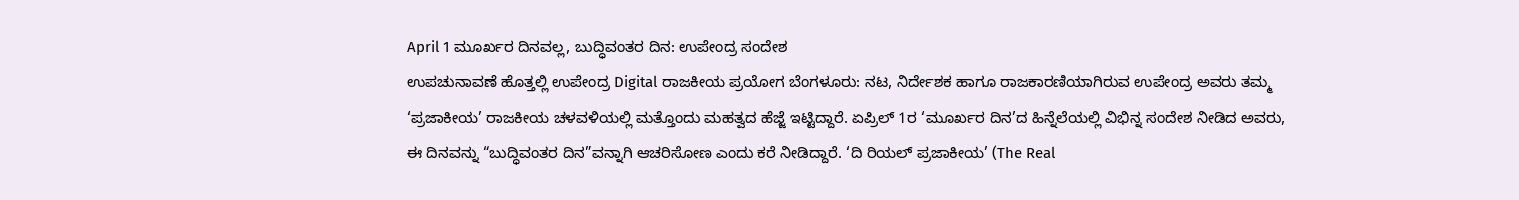April 1 ಮೂರ್ಖರ ದಿನವಲ್ಲ, ಬುದ್ಧಿವಂತರ ದಿನ: ಉಪೇಂದ್ರ ಸಂದೇಶ
ಉಪಚುನಾವಣೆ ಹೊತ್ತಲ್ಲಿ ಉಪೇಂದ್ರ Digital ರಾಜಕೀಯ ಪ್ರಯೋಗ ಬೆಂಗಳೂರು: ನಟ, ನಿರ್ದೇಶಕ ಹಾಗೂ ರಾಜಕಾರಣಿಯಾಗಿರುವ ಉಪೇಂದ್ರ ಅವರು ತಮ್ಮ ‘ಪ್ರಜಾಕೀಯ’ ರಾಜಕೀಯ ಚಳವಳಿಯಲ್ಲಿ ಮತ್ತೊಂದು ಮಹತ್ವದ ಹೆಜ್ಜೆ ಇಟ್ಟಿದ್ದಾರೆ. ಏಪ್ರಿಲ್ 1ರ ‘ಮೂರ್ಖರ ದಿನ’ದ ಹಿನ್ನೆಲೆಯಲ್ಲಿ ವಿಭಿನ್ನ ಸಂದೇಶ ನೀಡಿದ ಅವರು, ಈ ದಿನವನ್ನು “ಬುದ್ಧಿವಂತರ ದಿನ”ವನ್ನಾಗಿ ಆಚರಿಸೋಣ ಎಂದು ಕರೆ ನೀಡಿದ್ದಾರೆ. ‘ದಿ ರಿಯಲ್ ಪ್ರಜಾಕೀಯ’ (The Real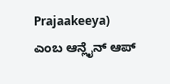Prajaakeeya) ಎಂಬ ಆನ್ಲೈನ್ ಆಪ್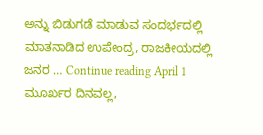ಅನ್ನು ಬಿಡುಗಡೆ ಮಾಡುವ ಸಂದರ್ಭದಲ್ಲಿ ಮಾತನಾಡಿದ ಉಪೇಂದ್ರ, ರಾಜಕೀಯದಲ್ಲಿ ಜನರ … Continue reading April 1 ಮೂರ್ಖರ ದಿನವಲ್ಲ,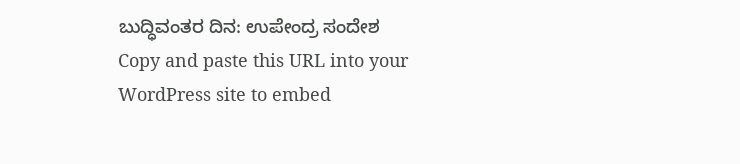ಬುದ್ಧಿವಂತರ ದಿನ: ಉಪೇಂದ್ರ ಸಂದೇಶ
Copy and paste this URL into your WordPress site to embed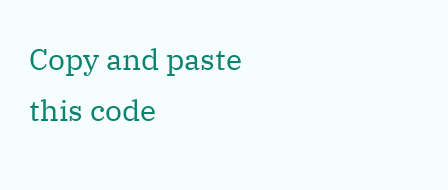Copy and paste this code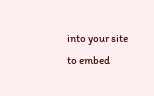into your site to embed